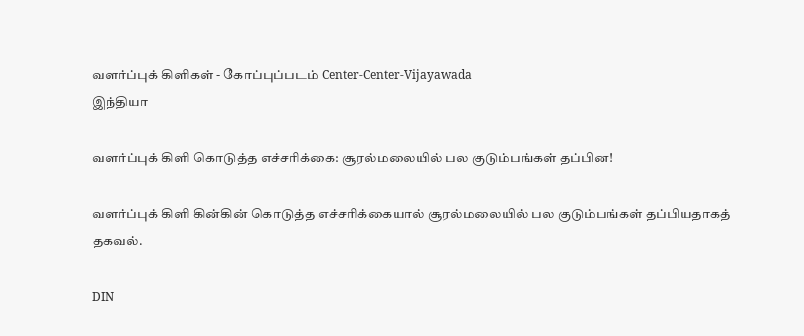வளர்ப்புக் கிளிகள் - கோப்புப்படம் Center-Center-Vijayawada
இந்தியா

வளர்ப்புக் கிளி கொடுத்த எச்சரிக்கை: சூரல்மலையில் பல குடும்பங்கள் தப்பின!

வளர்ப்புக் கிளி கின்கின் கொடுத்த எச்சரிக்கையால் சூரல்மலையில் பல குடும்பங்கள் தப்பியதாகத் தகவல்.

DIN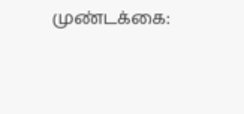முண்டக்கை: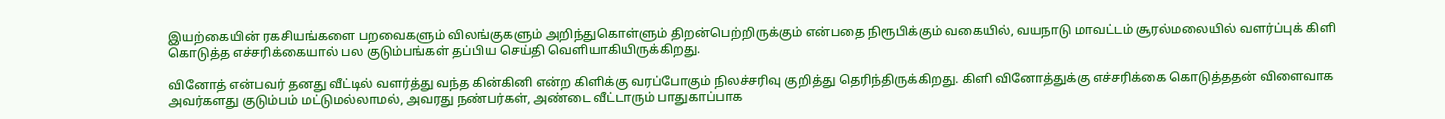இயற்கையின் ரகசியங்களை பறவைகளும் விலங்குகளும் அறிந்துகொள்ளும் திறன்பெற்றிருக்கும் என்பதை நிரூபிக்கும் வகையில், வயநாடு மாவட்டம் சூரல்மலையில் வளர்ப்புக் கிளி கொடுத்த எச்சரிக்கையால் பல குடும்பங்கள் தப்பிய செய்தி வெளியாகியிருக்கிறது.

வினோத் என்பவர் தனது வீட்டில் வளர்த்து வந்த கின்கினி என்ற கிளிக்கு வரப்போகும் நிலச்சரிவு குறித்து தெரிந்திருக்கிறது. கிளி வினோத்துக்கு எச்சரிக்கை கொடுத்ததன் விளைவாக அவர்களது குடும்பம் மட்டுமல்லாமல், அவரது நண்பர்கள், அண்டை வீட்டாரும் பாதுகாப்பாக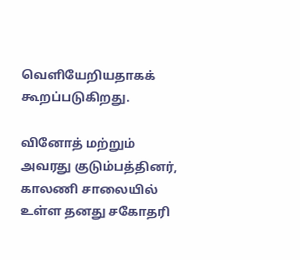வெளியேறியதாகக் கூறப்படுகிறது.

வினோத் மற்றும் அவரது குடும்பத்தினர், காலணி சாலையில் உள்ள தனது சகோதரி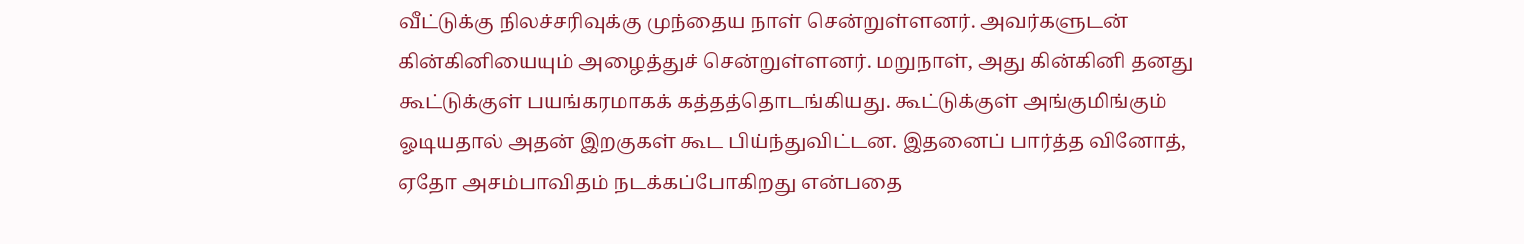வீட்டுக்கு நிலச்சரிவுக்கு முந்தைய நாள் சென்றுள்ளனர். அவர்களுடன் கின்கினியையும் அழைத்துச் சென்றுள்ளனர். மறுநாள், அது கின்கினி தனது கூட்டுக்குள் பயங்கரமாகக் கத்தத்தொடங்கியது. கூட்டுக்குள் அங்குமிங்கும் ஓடியதால் அதன் இறகுகள் கூட பிய்ந்துவிட்டன. இதனைப் பார்த்த வினோத், ஏதோ அசம்பாவிதம் நடக்கப்போகிறது என்பதை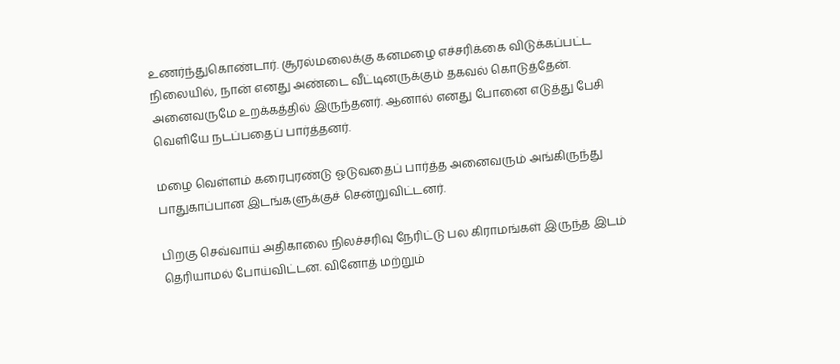உணர்ந்துகொண்டார். சூரல்மலைக்கு கனமழை எச்சரிக்கை விடுக்கப்பட்ட நிலையில், நான் எனது அண்டை வீட்டினருக்கும் தகவல் கொடுத்தேன். அனைவருமே உறக்கத்தில் இருந்தனர். ஆனால் எனது போனை எடுத்து பேசி வெளியே நடப்பதைப் பார்த்தனர்.

மழை வெள்ளம் கரைபுரண்டு ஓடுவதைப் பார்த்த அனைவரும் அங்கிருந்து பாதுகாப்பான இடங்களுக்குச் சென்றுவிட்டனர்.

பிறகு செவ்வாய் அதிகாலை நிலச்சரிவு நேரிட்டு பல கிராமங்கள் இருந்த இடம் தெரியாமல் போய்விட்டன. வினோத் மற்றும்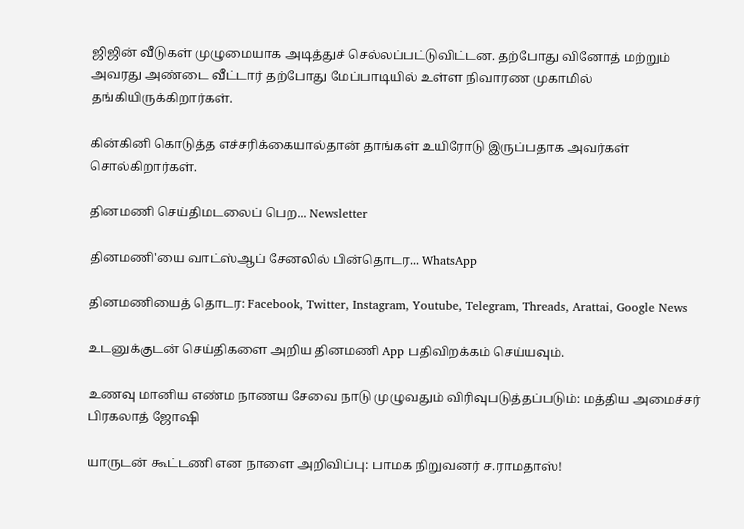ஜிஜின் வீடுகள் முழுமையாக அடித்துச் செல்லப்பட்டுவிட்டன. தற்போது வினோத் மற்றும் அவரது அண்டை வீட்டார் தற்போது மேப்பாடியில் உள்ள நிவாரண முகாமில் தங்கியிருக்கிறார்கள்.

கின்கினி கொடுத்த எச்சரிக்கையால்தான் தாங்கள் உயிரோடு இருப்பதாக அவர்கள் சொல்கிறார்கள்.

தினமணி செய்திமடலைப் பெற... Newsletter

தினமணி'யை வாட்ஸ்ஆப் சேனலில் பின்தொடர... WhatsApp

தினமணியைத் தொடர: Facebook, Twitter, Instagram, Youtube, Telegram, Threads, Arattai, Google News

உடனுக்குடன் செய்திகளை அறிய தினமணி App பதிவிறக்கம் செய்யவும்.

உணவு மானிய எண்ம நாணய சேவை நாடு முழுவதும் விரிவுபடுத்தப்படும்: மத்திய அமைச்சர் பிரகலாத் ஜோஷி

யாருடன் கூட்டணி என நாளை அறிவிப்பு: பாமக நிறுவனர் ச.ராமதாஸ்!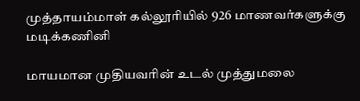முத்தாயம்மாள் கல்லூரியில் 926 மாணவர்களுக்கு மடிக்கணினி

மாயமான முதியவரின் உடல் முத்துமலை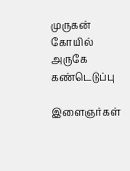முருகன் கோயில் அருகே கண்டெடுப்பு

இளைஞர்கள்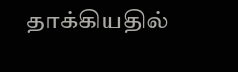தாக்கியதில்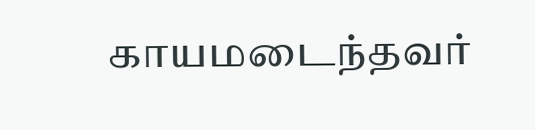காயமடைந்தவர்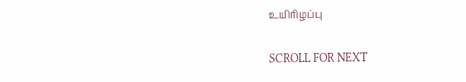உயிரிழப்பு

SCROLL FOR NEXT